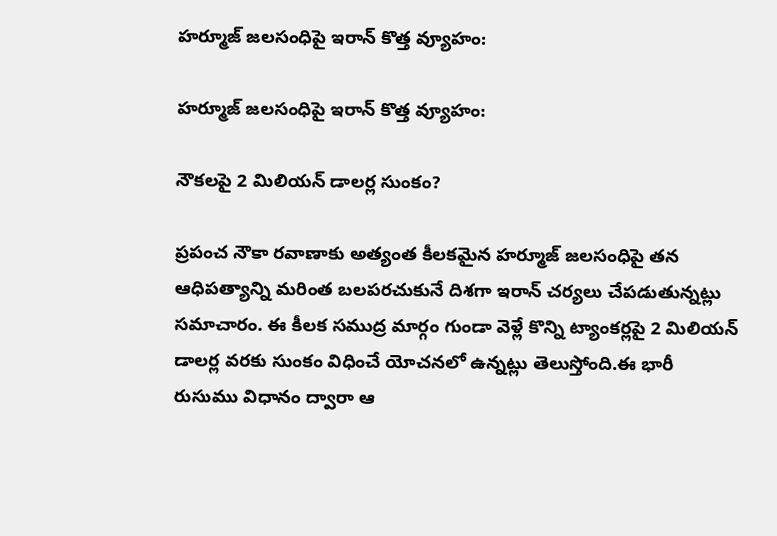హర్మూజ్‌ జలసంధిపై ఇరాన్‌ కొత్త వ్యూహం:

హర్మూజ్‌ జలసంధిపై ఇరాన్‌ కొత్త వ్యూహం:

నౌకలపై 2 మిలియన్‌ డాలర్ల సుంకం?

ప్రపంచ నౌకా రవాణాకు అత్యంత కీలకమైన హర్మూజ్‌ జలసంధిపై తన ఆధిపత్యాన్ని మరింత బలపరచుకునే దిశగా ఇరాన్‌ చర్యలు చేపడుతున్నట్లు సమాచారం. ఈ కీలక సముద్ర మార్గం గుండా వెళ్లే కొన్ని ట్యాంకర్లపై 2 మిలియన్‌ డాలర్ల వరకు సుంకం విధించే యోచనలో ఉన్నట్లు తెలుస్తోంది.ఈ భారీ రుసుము విధానం ద్వారా ఆ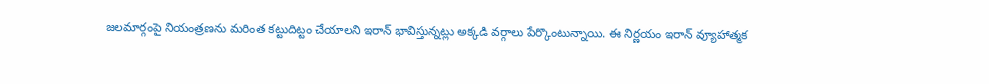జలమార్గంపై నియంత్రణను మరింత కట్టుదిట్టం చేయాలని ఇరాన్‌ భావిస్తున్నట్లు అక్కడి వర్గాలు పేర్కొంటున్నాయి. ఈ నిర్ణయం ఇరాన్‌ వ్యూహాత్మక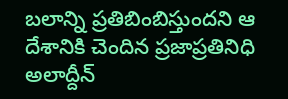బలాన్ని ప్రతిబింబిస్తుందని ఆ దేశానికి చెందిన ప్రజాప్రతినిధి అలాద్దీన్‌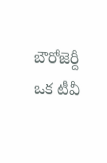బౌరోజెర్దీ ఒక టీవీ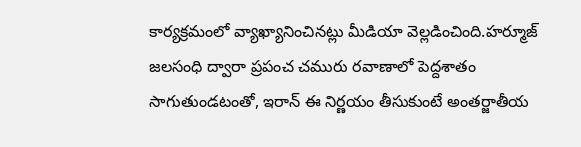కార్యక్రమంలో వ్యాఖ్యానించినట్లు మీడియా వెల్లడించింది.హర్మూజ్‌ జలసంధి ద్వారా ప్రపంచ చమురు రవాణాలో పెద్దశాతం సాగుతుండటంతో, ఇరాన్‌ ఈ నిర్ణయం తీసుకుంటే అంతర్జాతీయ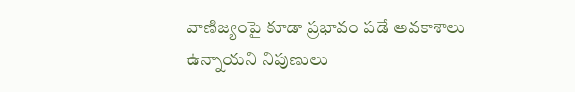వాణిజ్యంపై కూడా ప్రభావం పడే అవకాశాలు ఉన్నాయని నిపుణులు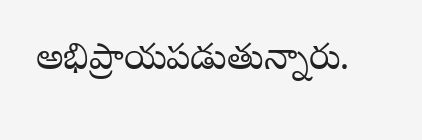అభిప్రాయపడుతున్నారు.